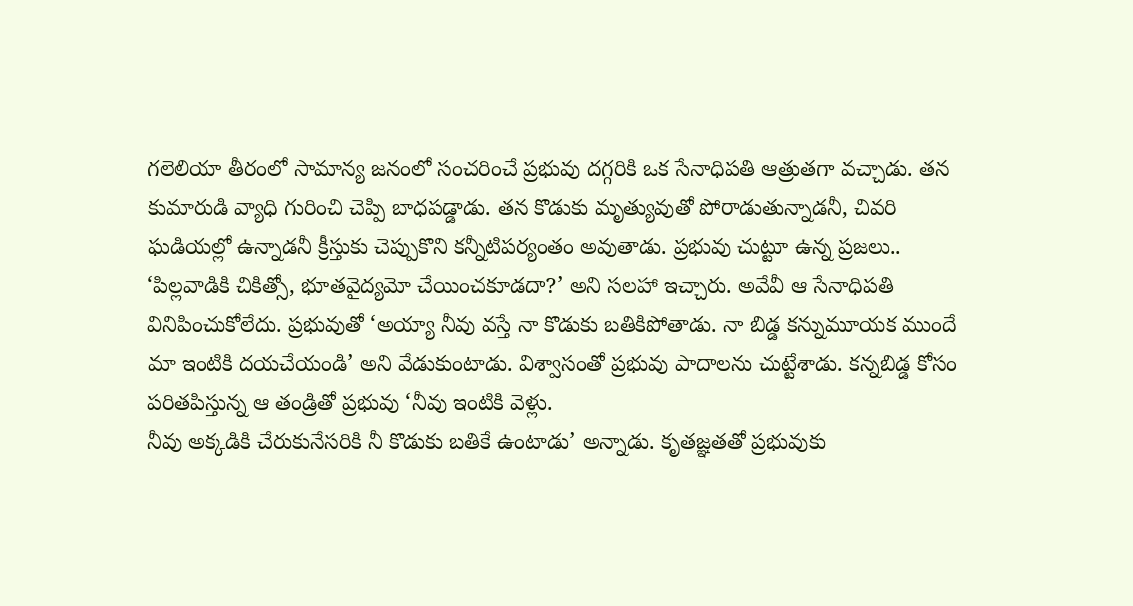గలెలియా తీరంలో సామాన్య జనంలో సంచరించే ప్రభువు దగ్గరికి ఒక సేనాధిపతి ఆత్రుతగా వచ్చాడు. తన కుమారుడి వ్యాధి గురించి చెప్పి బాధపడ్డాడు. తన కొడుకు మృత్యువుతో పోరాడుతున్నాడనీ, చివరి ఘడియల్లో ఉన్నాడనీ క్రీస్తుకు చెప్పుకొని కన్నీటిపర్యంతం అవుతాడు. ప్రభువు చుట్టూ ఉన్న ప్రజలు.. ‘పిల్లవాడికి చికిత్సో, భూతవైద్యమో చేయించకూడదా?’ అని సలహా ఇచ్చారు. అవేవీ ఆ సేనాధిపతి వినిపించుకోలేదు. ప్రభువుతో ‘అయ్యా నీవు వస్తే నా కొడుకు బతికిపోతాడు. నా బిడ్డ కన్నుమూయక ముందే మా ఇంటికి దయచేయండి’ అని వేడుకుంటాడు. విశ్వాసంతో ప్రభువు పాదాలను చుట్టేశాడు. కన్నబిడ్డ కోసం పరితపిస్తున్న ఆ తండ్రితో ప్రభువు ‘నీవు ఇంటికి వెళ్లు.
నీవు అక్కడికి చేరుకునేసరికి నీ కొడుకు బతికే ఉంటాడు’ అన్నాడు. కృతజ్ఞతతో ప్రభువుకు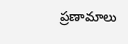ప్రణామాలు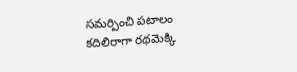సమర్పించి పటాలం కదిలిరాగా రథమెక్కి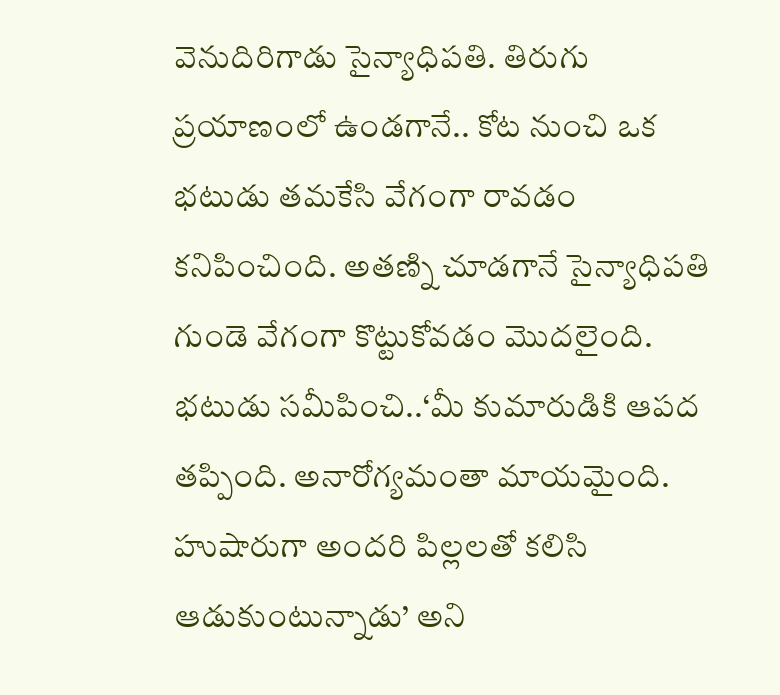వెనుదిరిగాడు సైన్యాధిపతి. తిరుగు ప్రయాణంలో ఉండగానే.. కోట నుంచి ఒక భటుడు తమకేసి వేగంగా రావడం కనిపించింది. అతణ్ని చూడగానే సైన్యాధిపతి గుండె వేగంగా కొట్టుకోవడం మొదలైంది. భటుడు సమీపించి..‘మీ కుమారుడికి ఆపద తప్పింది. అనారోగ్యమంతా మాయమైంది. హుషారుగా అందరి పిల్లలతో కలిసి ఆడుకుంటున్నాడు’ అని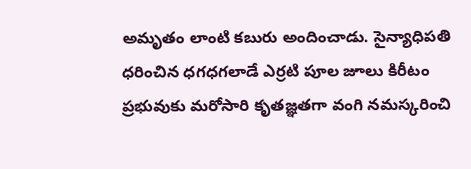అమృతం లాంటి కబురు అందించాడు. సైన్యాధిపతి ధరించిన ధగధగలాడే ఎర్రటి పూల జూలు కిరీటం ప్రభువుకు మరోసారి కృతజ్ఞతగా వంగి నమస్కరించి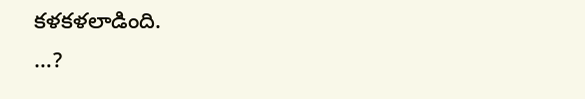కళకళలాడింది.
…?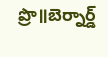ప్రొ॥బెర్నార్డ్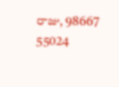రాజు, 98667 55024